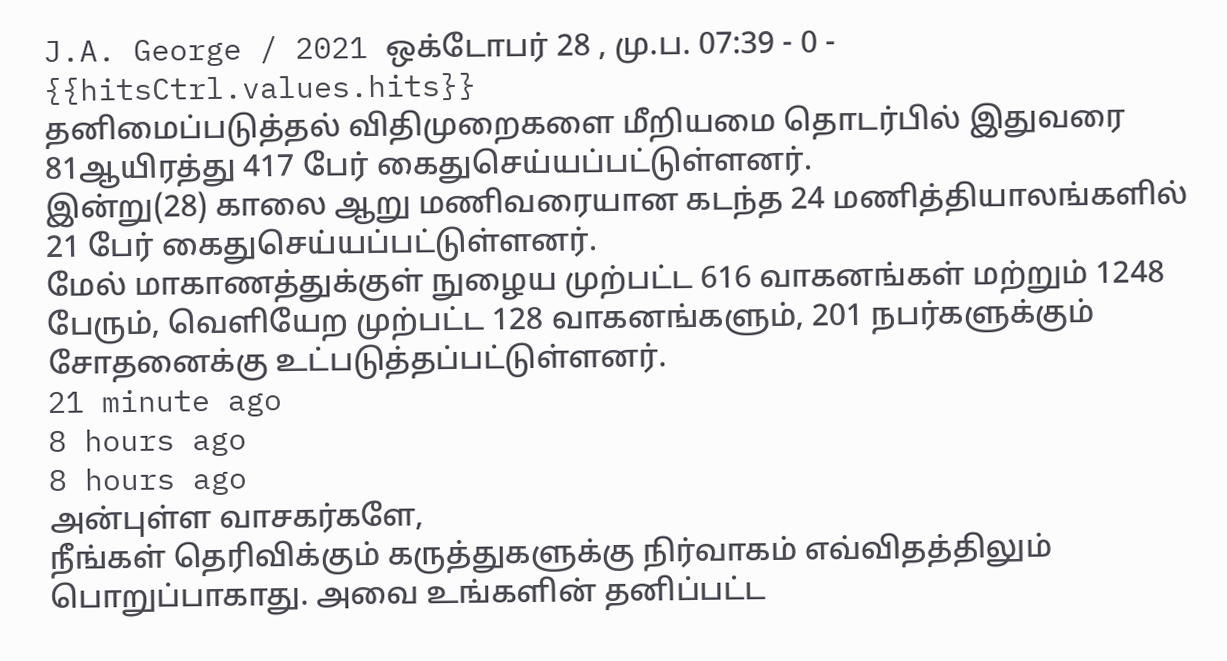J.A. George / 2021 ஒக்டோபர் 28 , மு.ப. 07:39 - 0 - {{hitsCtrl.values.hits}}
தனிமைப்படுத்தல் விதிமுறைகளை மீறியமை தொடர்பில் இதுவரை 81ஆயிரத்து 417 பேர் கைதுசெய்யப்பட்டுள்ளனர்.
இன்று(28) காலை ஆறு மணிவரையான கடந்த 24 மணித்தியாலங்களில் 21 பேர் கைதுசெய்யப்பட்டுள்ளனர்.
மேல் மாகாணத்துக்குள் நுழைய முற்பட்ட 616 வாகனங்கள் மற்றும் 1248 பேரும், வெளியேற முற்பட்ட 128 வாகனங்களும், 201 நபர்களுக்கும் சோதனைக்கு உட்படுத்தப்பட்டுள்ளனர்.
21 minute ago
8 hours ago
8 hours ago
அன்புள்ள வாசகர்களே,
நீங்கள் தெரிவிக்கும் கருத்துகளுக்கு நிர்வாகம் எவ்விதத்திலும் பொறுப்பாகாது. அவை உங்களின் தனிப்பட்ட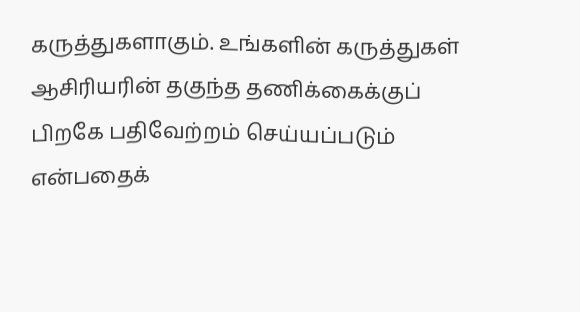கருத்துகளாகும். உங்களின் கருத்துகள் ஆசிரியரின் தகுந்த தணிக்கைக்குப் பிறகே பதிவேற்றம் செய்யப்படும் என்பதைக்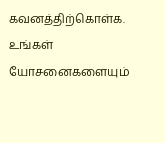கவனத்திற்கொள்க. உங்கள் யோசனைகளையும்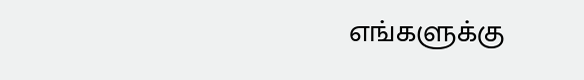எங்களுக்கு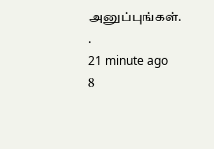அனுப்புங்கள். .
21 minute ago
8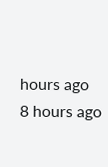hours ago
8 hours ago